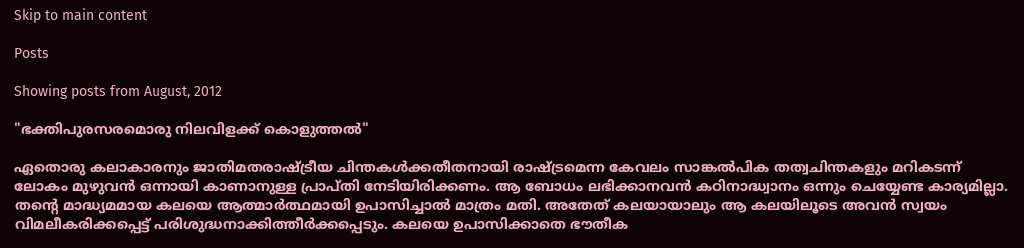Skip to main content

Posts

Showing posts from August, 2012

"ഭക്തിപുരസരമൊരു നിലവിളക്ക് കൊളുത്തല്‍"

ഏതൊരു കലാകാരനും ജാതിമതരാഷ്ട്രീയ ചിന്തകൾക്കതീതനായി രാഷ്ട്രമെന്ന കേവലം സാങ്കൽപിക തത്വചിന്തകളും മറികടന്ന് ലോകം മുഴുവൻ ഒന്നായി കാണാനുള്ള പ്രാപ്തി നേടിയിരിക്കണം. ആ ബോധം ലഭിക്കാനവൻ കഠിനാദ്ധ്വാനം ഒന്നും ചെയ്യേണ്ട കാര്യമില്ലാ. തന്‍റെ മാദ്ധ്യമമായ കലയെ ആത്മാർത്ഥമായി ഉപാസിച്ചാൽ മാത്രം മതി. അതേത് കലയായാലും ആ കലയിലൂടെ അവൻ സ്വയം വിമലീകരിക്കപ്പെട്ട് പരിശുദ്ധനാക്കിത്തീർക്കപ്പെടും. കലയെ ഉപാസിക്കാതെ ഭൗതീക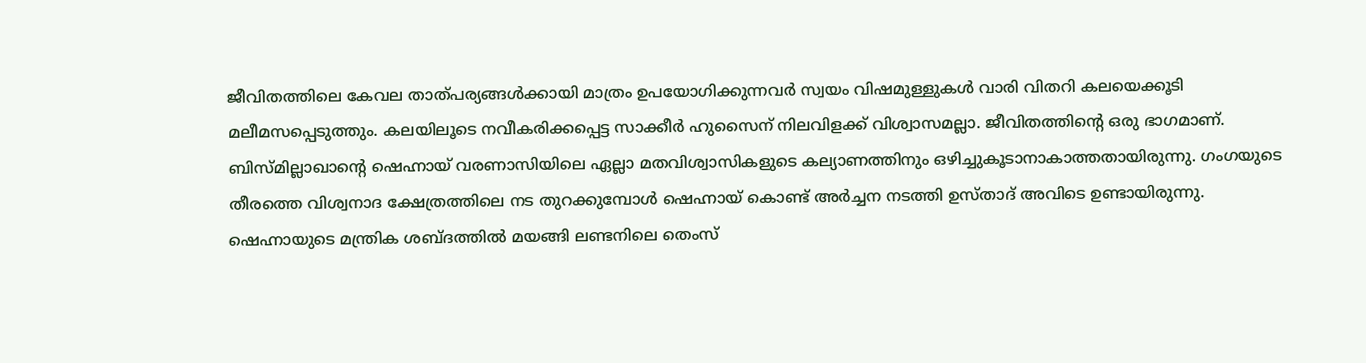ജീവിതത്തിലെ കേവല താത്പര്യങ്ങൾക്കായി മാത്രം ഉപയോഗിക്കുന്നവർ സ്വയം വിഷമുള്ളുകൾ വാരി വിതറി കലയെക്കൂടി മലീമസപ്പെടുത്തും. കലയിലൂടെ നവീകരിക്കപ്പെട്ട സാക്കീർ ഹുസൈന് നിലവിളക്ക് വിശ്വാസമല്ലാ. ജീവിതത്തിന്‍റെ ഒരു ഭാഗമാണ്.  ബിസ്മില്ലാഖാന്‍റെ ഷെഹ്നായ് വരണാസിയിലെ ഏല്ലാ മതവിശ്വാസികളുടെ കല്യാണത്തിനും ഒഴിച്ചുകൂടാനാകാത്തതായിരുന്നു. ഗംഗയുടെ തീരത്തെ വിശ്വനാദ ക്ഷേത്രത്തിലെ നട തുറക്കുമ്പോൾ ഷെഹ്നായ് കൊണ്ട് അർച്ചന നടത്തി ഉസ്താദ് അവിടെ ഉണ്ടായിരുന്നു. ഷെഹ്നായുടെ മന്ത്രിക ശബ്ദത്തിൽ മയങ്ങി ലണ്ടനിലെ തെംസ്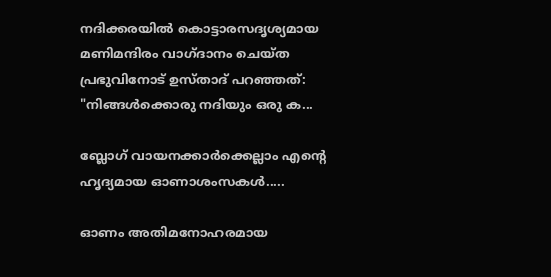നദിക്കരയില്‍ കൊട്ടാരസദൃശ്യമായ മണിമന്ദിരം വാഗ്ദാനം ചെയ്ത പ്രഭുവിനോട് ഉസ്താദ്‌ പറഞ്ഞത്‌: "നിങ്ങള്‍ക്കൊരു നദിയും ഒരു ക...

ബ്ലോഗ്‌ വായനക്കാര്‍ക്കെല്ലാം എന്‍റെ ഹൃദ്യമായ ഓണാശംസകള്‍.....

ഓണം അതിമനോഹരമായ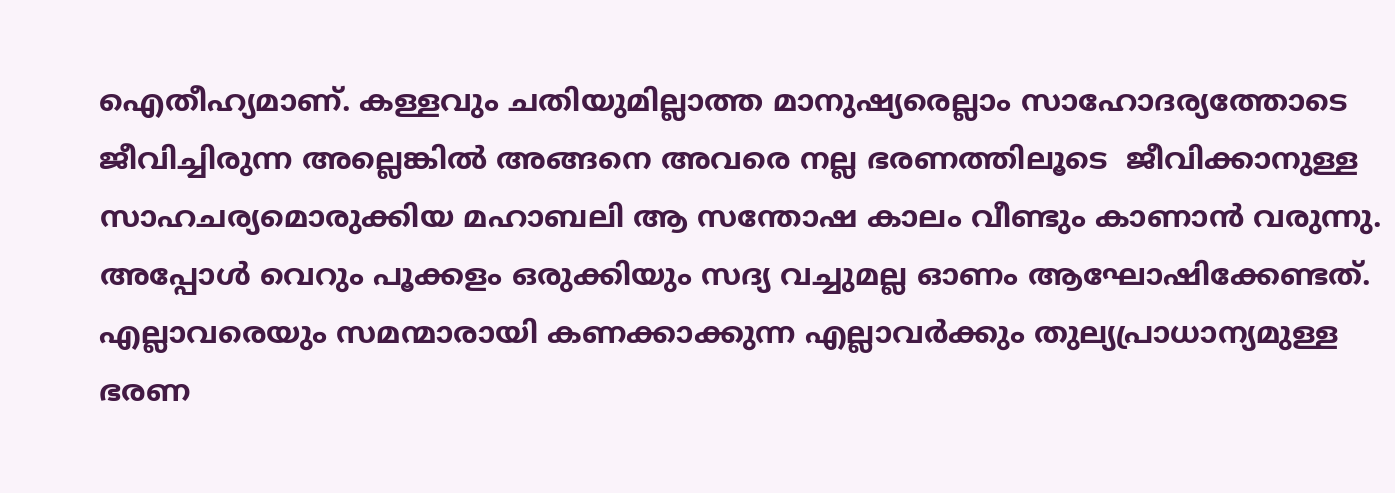ഐതീഹ്യമാണ്. കള്ളവും ചതിയുമില്ലാത്ത മാനുഷ്യരെല്ലാം സാഹോദര്യത്തോടെ ജീവിച്ചിരുന്ന അല്ലെങ്കില്‍ അങ്ങനെ അവരെ നല്ല ഭരണത്തിലൂടെ  ജീവിക്കാനുള്ള സാഹചര്യമൊരുക്കിയ മഹാബലി ആ സന്തോഷ കാലം വീണ്ടും കാണാന്‍ വരുന്നു. അപ്പോള്‍ വെറും പൂക്കളം ഒരുക്കിയും സദ്യ വച്ചുമല്ല ഓണം ആഘോഷിക്കേണ്ടത്. എല്ലാവരെയും സമന്മാരായി കണക്കാക്കുന്ന എല്ലാവര്‍ക്കും തുല്യപ്രാധാന്യമുള്ള ഭരണ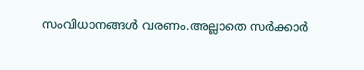സംവിധാനങ്ങള്‍ വരണം.അല്ലാതെ സര്‍ക്കാര്‍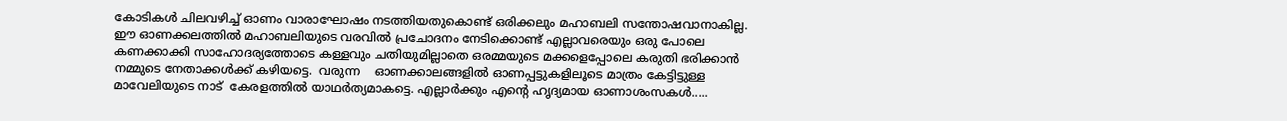കോടികള്‍ ചിലവഴിച്ച് ഓണം വാരാഘോഷം നടത്തിയതുകൊണ്ട് ഒരിക്കലും മഹാബലി സന്തോഷവാനാകില്ല. ഈ ഓണക്കലത്തില്‍ മഹാബലിയുടെ വരവില്‍ പ്രചോദനം നേടിക്കൊണ്ട് എല്ലാവരെയും ഒരു പോലെ കണക്കാക്കി സാഹോദര്യത്തോടെ കള്ളവും ചതിയുമില്ലാതെ ഒരമ്മയുടെ മക്കളെപ്പോലെ കരുതി ഭരിക്കാന്‍ നമ്മുടെ നേതാക്കള്‍ക്ക് കഴിയട്ടെ.  വരുന്ന    ഓണക്കാലങ്ങളില്‍ ഓണപ്പട്ടുകളിലൂടെ മാത്രം കേട്ടിട്ടുള്ള മാവേലിയുടെ നാട്  കേരളത്തില്‍ യാഥര്‍ത്യമാകട്ടെ. എല്ലാര്‍ക്കും എന്‍റെ ഹൃദ്യമായ ഓണാശംസകള്‍.....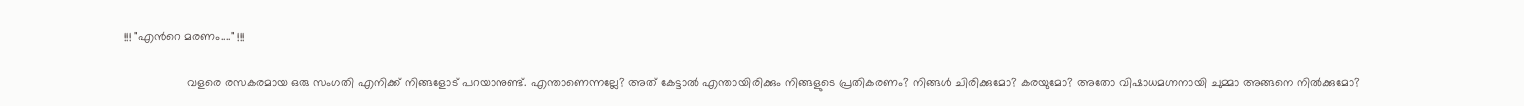!!! "എന്‍റെ മരണം...." !!!

                   വളരെ രസകരമായ ഒരു സംഗതി എനിക്ക് നിങ്ങളോട് പറയാനുണ്ട്. എന്താണെന്നല്ലേ? അത് കേട്ടാല്‍ എന്തായിരിക്കും നിങ്ങളുടെ പ്രതികരണം? നിങ്ങള്‍ ചിരിക്കുമോ? കരയുമോ? അതോ വിഷാധമഗ്നനായി ചുമ്മാ അങ്ങനെ നില്‍ക്കുമോ?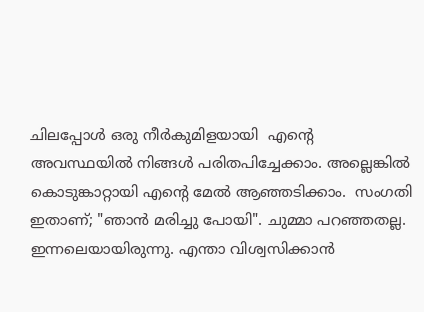ചിലപ്പോള്‍ ഒരു നീര്‍കുമിളയായി  എന്‍റെ    അവസ്ഥയില്‍ നിങ്ങള്‍ പരിതപിച്ചേക്കാം. അല്ലെങ്കില്‍ കൊടുങ്കാറ്റായി എന്‍റെ മേല്‍ ആഞ്ഞടിക്കാം.  സംഗതി  ഇതാണ്; "ഞാന്‍ മരിച്ചു പോയി". ചുമ്മാ പറഞ്ഞതല്ല. ഇന്നലെയായിരുന്നു. എന്താ വിശ്വസിക്കാന്‍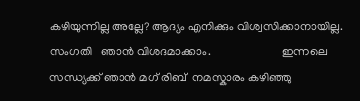കഴിയുന്നില്ല അല്ലേ? ആദ്യം എനിക്കും വിശ്വസിക്കാനായില്ല.  സംഗതി   ഞാന്‍ വിശദമാക്കാം.                        ഇന്നലെ സന്ധ്യക്ക്‌ ഞാന്‍ മഗ് രിബ്  നമസ്കാരം കഴിഞ്ഞു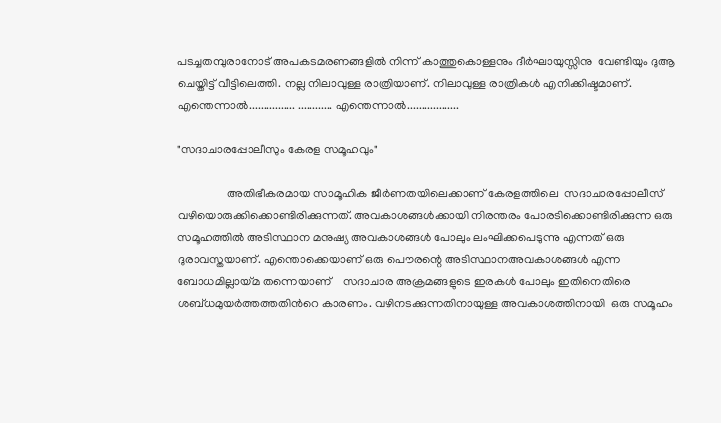പടച്ചതമ്പുരാനോട്‌ അപകടമരണങ്ങളില്‍ നിന്ന് കാത്തുകൊള്ളനും ദീര്‍ഘായുസ്സിനു  വേണ്ടിയും ദുആ ചെയ്തിട്ട് വീട്ടിലെത്തി. നല്ല നിലാവുള്ള രാത്രിയാണ്. നിലാവുള്ള രാത്രികള്‍ എനിക്കിഷ്ടമാണ്. എന്തെന്നാല്‍................ ............ എന്തെന്നാല്‍..................

"സദാചാരപ്പോലീസും കേരള സമൂഹവും"

                 അതിഭീകരമായ സാമൂഹിക ജീര്‍ണതയിലെക്കാണ് കേരളത്തിലെ  സദാചാരപ്പോലീസ് വഴിയൊരുക്കിക്കൊണ്ടിരിക്കുന്നത്. അവകാശങ്ങള്‍ക്കായി നിരന്തരം പോരടിക്കൊണ്ടിരിക്കുന്ന ഒരു സമൂഹത്തില്‍ അടിസ്ഥാന മനുഷ്യ അവകാശങ്ങള്‍ പോലും ലംഘിക്കപെടുന്നു എന്നത് ഒരു ദുരാവസ്തയാണ്. എന്തൊക്കെയാണ് ഒരു പൌരന്റെ അടിസ്ഥാനഅവകാശങ്ങള്‍ എന്ന ബോധമില്ലായ്മ തന്നെയാണ്    സദാചാര അക്രമങ്ങളുടെ ഇരകള്‍ പോലും ഇതിനെതിരെ ശബ്ധമുയര്‍ത്തത്തതിന്‍റെ കാരണം. വഴിനടക്കുന്നതിനായുള്ള അവകാശത്തിനായി  ഒരു സമൂഹം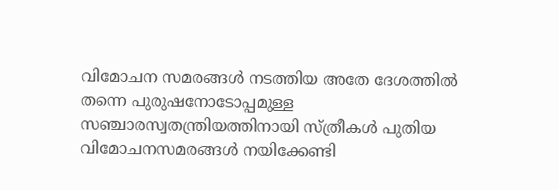വിമോചന സമരങ്ങള്‍ നടത്തിയ അതേ ദേശത്തില്‍ തന്നെ പുരുഷനോടോപ്പമുള്ള സഞ്ചാരസ്വതന്ത്രിയത്തിനായി സ്ത്രീകള്‍ പുതിയ വിമോചനസമരങ്ങള്‍ നയിക്കേണ്ടി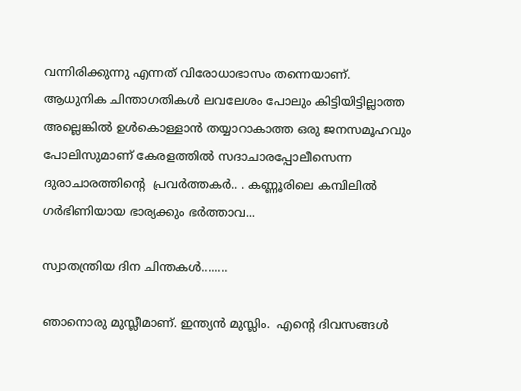വന്നിരിക്കുന്നു എന്നത് വിരോധാഭാസം തന്നെയാണ്.                ആധുനിക ചിന്താഗതികള്‍ ലവലേശം പോലും കിട്ടിയിട്ടില്ലാത്ത അല്ലെങ്കില്‍ ഉള്‍കൊള്ളാന്‍ തയ്യാറാകാത്ത ഒരു ജനസമൂഹവും പോലിസുമാണ് കേരളത്തില്‍ സദാചാരപ്പോലീസെന്ന ദുരാചാരത്തിന്‍റെ  പ്രവര്‍ത്തകര്‍.. . കണ്ണൂരിലെ കമ്പിലില്‍ ഗര്‍ഭിണിയായ ഭാര്യക്കും ഭര്‍ത്താവ...

സ്വാതന്ത്രിയ ദിന ചിന്തകള്‍........

ഞാനൊരു മുസ്ലീമാണ്. ഇന്ത്യന്‍ മുസ്ലിം.  എന്‍റെ ദിവസങ്ങള്‍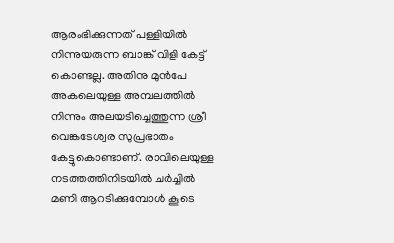ആരംഭിക്കുന്നത് പള്ളിയില്‍  നിന്നുയരുന്ന ബാങ്ക് വിളി കേട്ട് കൊണ്ടല്ല. അതിനു മുന്‍പേ  അകലെയുള്ള അമ്പലത്തില്‍ നിന്നും അലയടിച്ചെത്തുന്ന ശ്രീ വെങ്കടേശ്വര സുപ്രഭാതം കേട്ടുകൊണ്ടാണ്. രാവിലെയുള്ള നടത്തത്തിനിടയില്‍ ചര്‍ച്ചില്‍ മണി ആറടിക്കുമ്പോള്‍ കൂടെ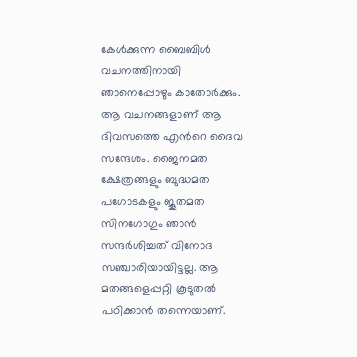കേള്‍ക്കുന്ന ബൈബിള്‍ വചനത്തിനായി ഞാനെപ്പോഴും കാതോര്‍ക്കും. ആ വചനങ്ങളാണ് ആ ദിവസത്തെ എന്‍റെ ദൈവ സന്ദേശം. ജൈനമത ക്ഷേത്രങ്ങളും ബുദ്ധമത പഗോടകളും ജൂതമത സിനഗോഗും ഞാന്‍ സന്ദര്‍ശിച്ചത് വിനോദ സഞ്ചാരിയായിട്ടല്ല. ആ മതങ്ങളെപ്പറ്റി കൂടുതല്‍ പഠിക്കാന്‍ തന്നെയാണ്.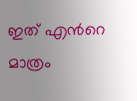ഇത് എന്‍റെ മാത്രം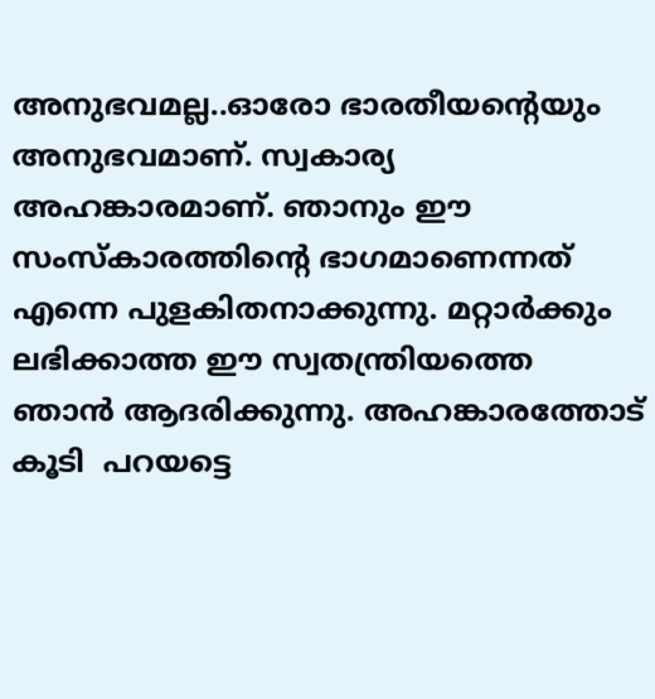അനുഭവമല്ല..ഓരോ ഭാരതീയന്‍റെയും അനുഭവമാണ്. സ്വകാര്യ അഹങ്കാരമാണ്. ഞാനും ഈ സംസ്കാരത്തിന്‍റെ ഭാഗമാണെന്നത് എന്നെ പുളകിതനാക്കുന്നു. മറ്റാര്‍ക്കും ലഭിക്കാത്ത ഈ സ്വതന്ത്രിയത്തെ  ഞാന്‍ ആദരിക്കുന്നു. അഹങ്കാരത്തോട്‌ കൂടി  പറയട്ടെ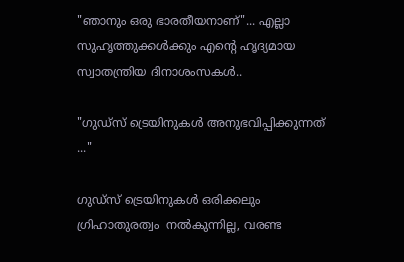"ഞാനും ഒരു ഭാരതീയനാണ്"... എല്ലാ സുഹൃത്തുക്കള്‍ക്കും എന്‍റെ ഹൃദ്യമായ സ്വാതന്ത്രിയ ദിനാശംസകള്‍..

"ഗുഡ്സ് ട്രെയിനുകള്‍ അനുഭവിപ്പിക്കുന്നത് ..."

ഗുഡ്സ് ട്രെയിനുകള്‍ ഒരിക്കലും ഗ്രിഹാതുരത്വം  നല്‍കുന്നില്ല, വരണ്ട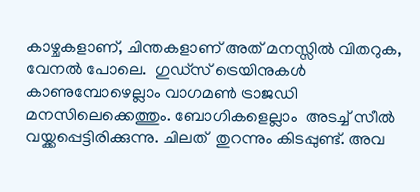കാഴ്ചകളാണ്, ചിന്തകളാണ് അത് മനസ്സില്‍ വിതറുക, വേനല്‍ പോലെ.  ഗുഡ്സ് ട്രെയിനുകള്‍ കാണുമ്പോഴെല്ലാം വാഗമണ്‍ ട്രാജഡി മനസിലെക്കെത്തും. ബോഗികളെല്ലാം  അടച്ച് സീല്‍ വയ്ക്കപ്പെട്ടിരിക്കുന്നു. ചിലത്  തുറന്നും കിടപ്പുണ്ട്. അവ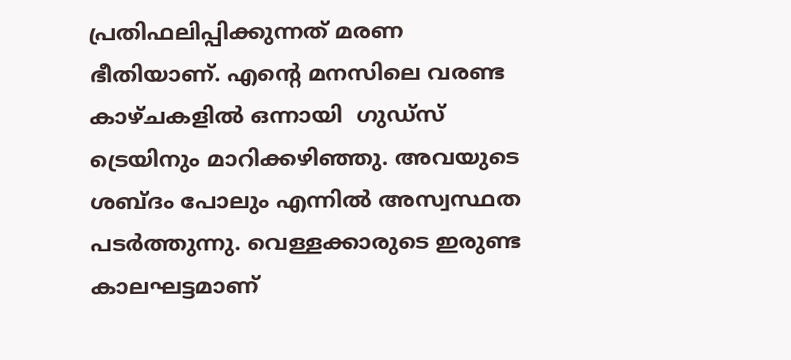പ്രതിഫലിപ്പിക്കുന്നത് മരണ ഭീതിയാണ്. എന്‍റെ മനസിലെ വരണ്ട കാഴ്ചകളില്‍ ഒന്നായി  ഗുഡ്സ് ട്രെയിനും മാറിക്കഴിഞ്ഞു. അവയുടെ ശബ്ദം പോലും എന്നില്‍ അസ്വസ്ഥത പടര്‍ത്തുന്നു. വെള്ളക്കാരുടെ ഇരുണ്ട കാലഘട്ടമാണ്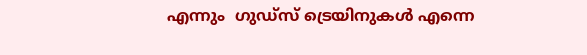എന്നും  ഗുഡ്സ് ട്രെയിനുകള്‍ എന്നെ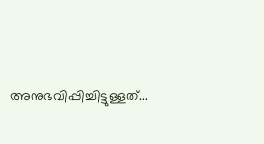അനുഭവിപ്പിച്ചിട്ടുള്ളത്...